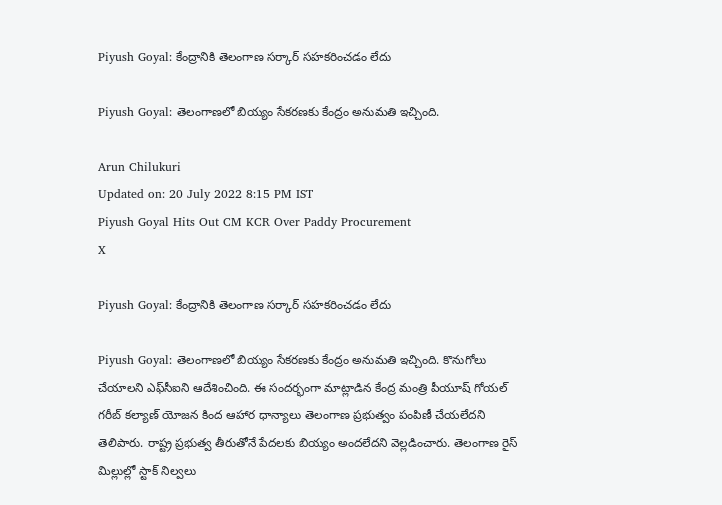Piyush Goyal: కేంద్రానికి తెలంగాణ సర్కార్ సహకరించడం లేదు

Piyush Goyal: తెలంగాణలో బియ్యం సేకరణకు కేంద్రం అనుమతి ఇచ్చింది.

Arun Chilukuri
Updated on: 20 July 2022 8:15 PM IST
Piyush Goyal Hits Out CM KCR Over Paddy Procurement
X

Piyush Goyal: కేంద్రానికి తెలంగాణ సర్కార్ సహకరించడం లేదు

Piyush Goyal: తెలంగాణలో బియ్యం సేకరణకు కేంద్రం అనుమతి ఇచ్చింది. కొనుగోలు చేయాలని ఎఫ్‌సీఐని ఆదేశించింది. ఈ సందర్భంగా మాట్లాడిన కేంద్ర మంత్రి పీయూష్ గోయల్ గరీబ్ కల్యాణ్ యోజన కింద ఆహార ధాన్యాలు తెలంగాణ ప్రభుత్వం పంపిణీ చేయలేదని తెలిపారు. రాష్ట్ర ప్రభుత్వ తీరుతోనే పేదలకు బియ్యం అందలేదని వెల్లడించారు. తెలంగాణ రైస్ మిల్లుల్లో స్టాక్ నిల్వలు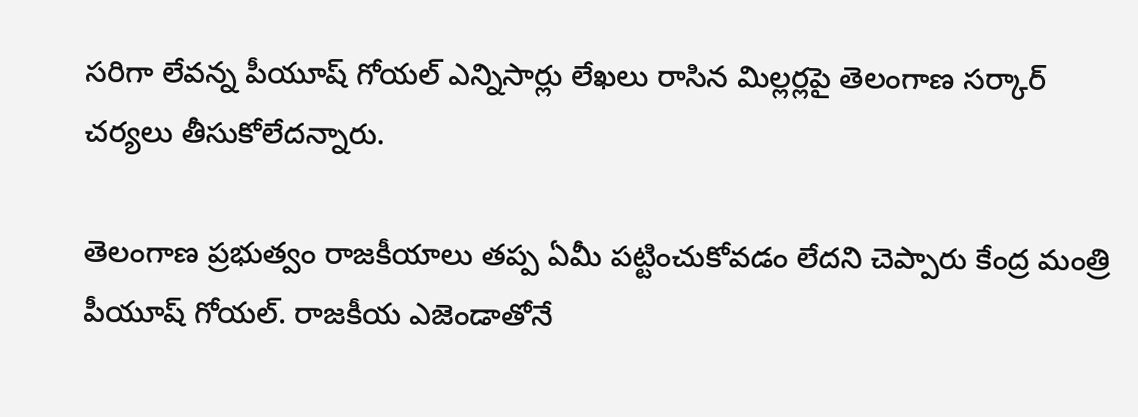సరిగా లేవన్న పీయూష్ గోయల్ ఎన్నిసార్లు లేఖలు రాసిన మిల్లర్లపై తెలంగాణ సర్కార్ చర్యలు తీసుకోలేదన్నారు.

తెలంగాణ ప్రభుత్వం రాజకీయాలు తప్ప ఏమీ పట్టించుకోవడం లేదని చెప్పారు కేంద్ర మంత్రి పీయూష్ గోయల్. రాజకీయ ఎజెండాతోనే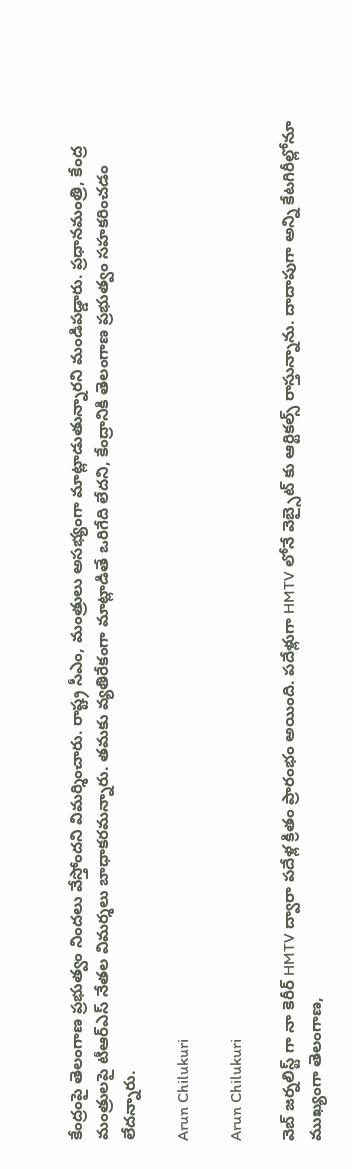కేంద్రంపై తెలంగాణ ప్రభుత్వం నిందలు వేస్తోందని విమర్శించారు. రాష్ట్ర సీఎం, మంత్రులు అసభ్యంగా మాట్లాడుతున్నారని మండిపడ్డారు. ప్రధానమంత్రి, కేంద్ర మంత్రులపై టీఆర్‌ఎస్‌ నేతల విమర్శలు బాధాకరమన్నారు. తమకు వ్యతిరేకంగా మాట్లాడితే ఒరిగేది లేదని, కేంద్రానికి తెలంగాణ ప్రభుత్వం సహకరించడం లేదన్నారు.

Arun Chilukuri

Arun Chilukuri

వెబ్ జర్నలిస్ట్ గా నా కెరీర్ HMTV ద్వారా పదేళ్ల క్రితం ప్రారంభం అయింది. పదేళ్లుగా HMTV లోనే వెబ్సైట్ కు ఆర్టికల్స్ రాస్తున్నాను. దాదాపుగా అన్ని కేటగిరీల్లోనూ ముఖ్యంగా తెలంగాణ,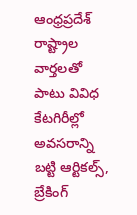ఆంధ్రప్రదేశ్ రాష్ట్రాల వార్తలతో పాటు వివిధ కేటగిరీల్లో అవసరాన్ని బట్టి ఆర్టికల్స్, బ్రేకింగ్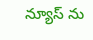న్యూస్ ను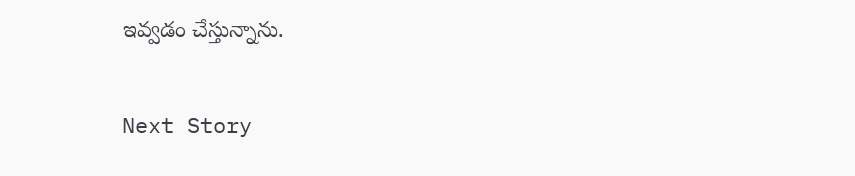ఇవ్వడం చేస్తున్నాను.

Next Story